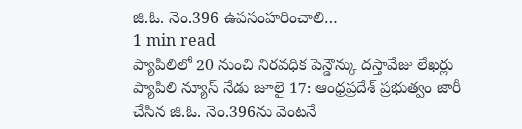జి.ఓ. నెం.396 ఉపసంహరించాలి…
1 min read
ప్యాపిలిలో 20 నుంచి నిరవధిక పెన్డౌన్కు దస్తావేజు లేఖర్లు
ప్యాపిలి న్యూస్ నేడు జూలై 17: ఆంధ్రప్రదేశ్ ప్రభుత్వం జారీ చేసిన జి.ఓ. నెం.396ను వెంటనే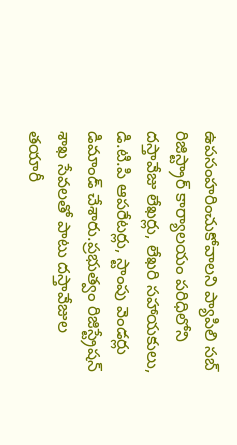ఉపసంహరించుకోవాలని ప్యాపిలి సబ్ రిజిస్ట్రార్ కార్యాలయం పరిధిలోని దస్తావేజు లేఖర్లు, లేఖరి సహాయకులు, డి.టి.పి ఆపరేటర్లు, స్టాంపు వెండర్లు డిమాండ్ చేశారు.ప్రభుత్వం రిజిస్ట్రేషన్ శాఖ సేవలతో పాటు దస్తావేజుల తయారీ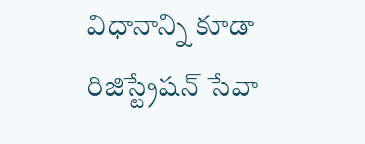విధానాన్ని కూడా రిజిస్ట్రేషన్ సేవా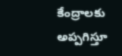కేంద్రాలకు అప్పగిస్తూ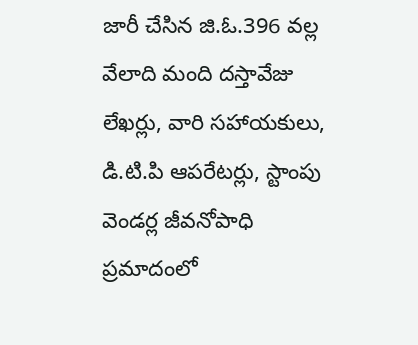జారీ చేసిన జి.ఓ.396 వల్ల వేలాది మంది దస్తావేజు లేఖర్లు, వారి సహాయకులు, డి.టి.పి ఆపరేటర్లు, స్టాంపు వెండర్ల జీవనోపాధి ప్రమాదంలో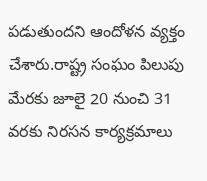పడుతుందని ఆందోళన వ్యక్తం చేశారు.రాష్ట్ర సంఘం పిలుపు మేరకు జూలై 20 నుంచి 31 వరకు నిరసన కార్యక్రమాలు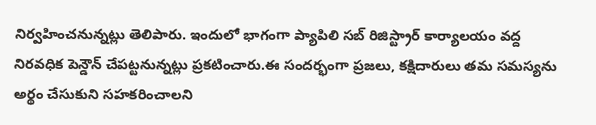నిర్వహించనున్నట్లు తెలిపారు. ఇందులో భాగంగా ప్యాపిలి సబ్ రిజిస్ట్రార్ కార్యాలయం వద్ద నిరవధిక పెన్డౌన్ చేపట్టనున్నట్లు ప్రకటించారు.ఈ సందర్భంగా ప్రజలు, కక్షిదారులు తమ సమస్యను అర్థం చేసుకుని సహకరించాలని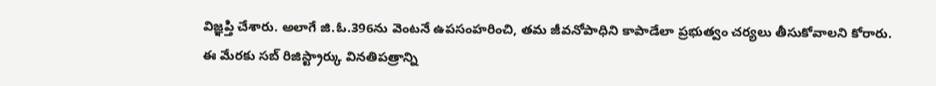విజ్ఞప్తి చేశారు. అలాగే జి.ఓ.396ను వెంటనే ఉపసంహరించి, తమ జీవనోపాధిని కాపాడేలా ప్రభుత్వం చర్యలు తీసుకోవాలని కోరారు. ఈ మేరకు సబ్ రిజిస్ట్రార్కు వినతిపత్రాన్ని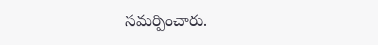సమర్పించారు.